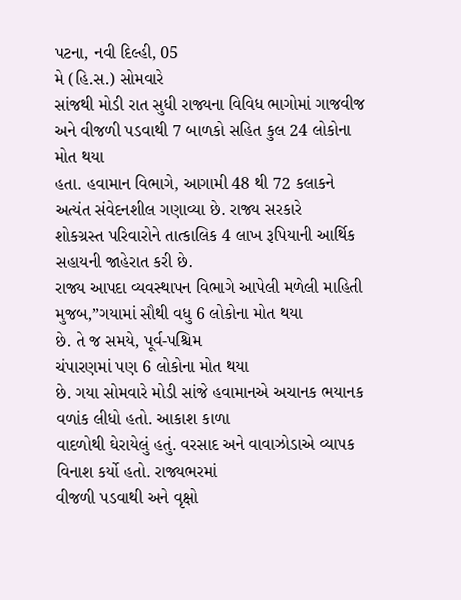પટના, નવી દિલ્હી, 05
મે (હિ.સ.) સોમવારે
સાંજથી મોડી રાત સુધી રાજ્યના વિવિધ ભાગોમાં ગાજવીજ અને વીજળી પડવાથી 7 બાળકો સહિત કુલ 24 લોકોના મોત થયા
હતા. હવામાન વિભાગે, આગામી 48 થી 72 કલાકને અત્યંત સંવેદનશીલ ગણાવ્યા છે. રાજ્ય સરકારે
શોકગ્રસ્ત પરિવારોને તાત્કાલિક 4 લાખ રૂપિયાની આર્થિક સહાયની જાહેરાત કરી છે.
રાજ્ય આપદા વ્યવસ્થાપન વિભાગે આપેલી મળેલી માહિતી મુજબ,”ગયામાં સૌથી વધુ 6 લોકોના મોત થયા
છે. તે જ સમયે, પૂર્વ-પશ્ચિમ
ચંપારણમાં પણ 6 લોકોના મોત થયા
છે. ગયા સોમવારે મોડી સાંજે હવામાનએ અચાનક ભયાનક વળાંક લીધો હતો. આકાશ કાળા
વાદળોથી ઘેરાયેલું હતું. વરસાદ અને વાવાઝોડાએ વ્યાપક વિનાશ કર્યો હતો. રાજ્યભરમાં
વીજળી પડવાથી અને વૃક્ષો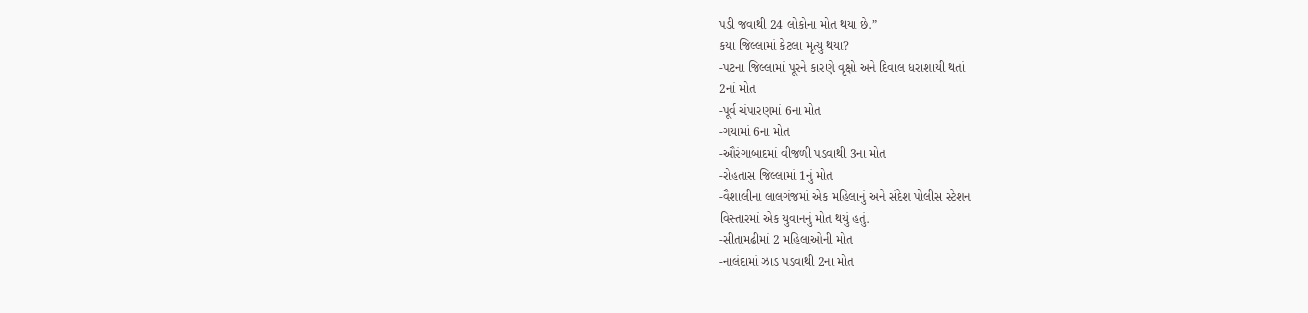પડી જવાથી 24 લોકોના મોત થયા છે.”
કયા જિલ્લામાં કેટલા મૃત્યુ થયા?
-પટના જિલ્લામાં પૂરને કારણે વૃક્ષો અને દિવાલ ધરાશાયી થતાં
2નાં મોત
-પૂર્વ ચંપારણમાં 6ના મોત
-ગયામાં 6ના મોત
-ઔરંગાબાદમાં વીજળી પડવાથી 3ના મોત
-રોહતાસ જિલ્લામાં 1નું મોત
-વૈશાલીના લાલગંજમાં એક મહિલાનું અને સંદેશ પોલીસ સ્ટેશન
વિસ્તારમાં એક યુવાનનું મોત થયું હતું.
-સીતામઢીમાં 2 મહિલાઓની મોત
-નાલંદામાં ઝાડ પડવાથી 2ના મોત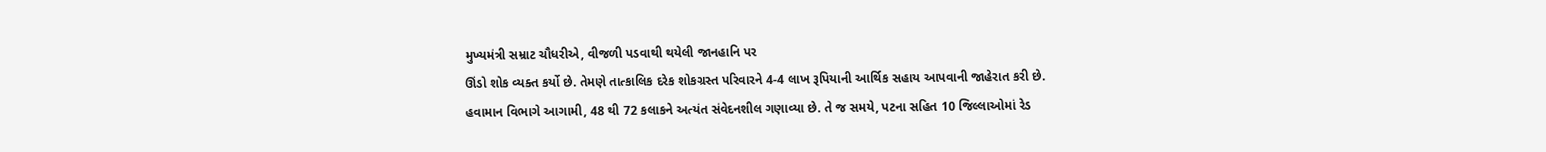મુખ્યમંત્રી સમ્રાટ ચૌધરીએ, વીજળી પડવાથી થયેલી જાનહાનિ પર
ઊંડો શોક વ્યક્ત કર્યો છે. તેમણે તાત્કાલિક દરેક શોકગ્રસ્ત પરિવારને 4-4 લાખ રૂપિયાની આર્થિક સહાય આપવાની જાહેરાત કરી છે.
હવામાન વિભાગે આગામી, 48 થી 72 કલાકને અત્યંત સંવેદનશીલ ગણાવ્યા છે. તે જ સમયે, પટના સહિત 10 જિલ્લાઓમાં રેડ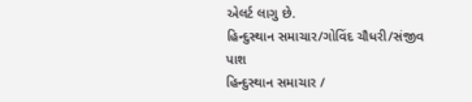એલર્ટ લાગુ છે.
હિન્દુસ્થાન સમાચાર/ગોવિંદ ચૌધરી/સંજીવ પાશ
હિન્દુસ્થાન સમાચાર /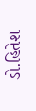ડો.હિતેશ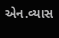એન.વ્યાસ